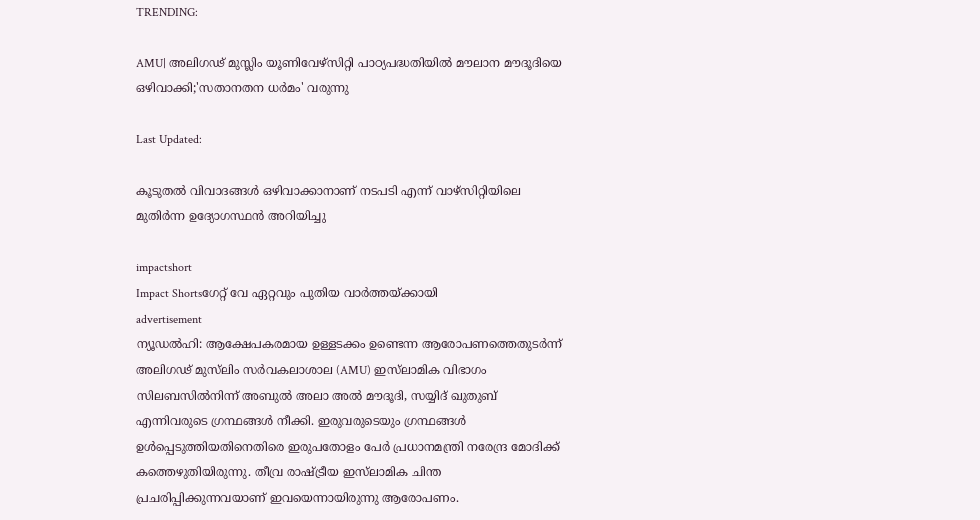TRENDING:

AMU| അലിഗഢ് മുസ്ലിം യൂണിവേഴ്സിറ്റി പാഠ്യപദ്ധതിയില്‍ മൗലാന മൗദൂദിയെ ഒഴിവാക്കി;'സതാനതന ധർമം' വരുന്നു

Last Updated:

കൂടുതൽ വിവാദങ്ങൾ ഒഴിവാക്കാനാണ് നടപടി എന്ന് വാഴ്സിറ്റിയിലെ മുതിർന്ന ഉദ്യോഗസ്ഥൻ അറിയിച്ചു

impactshort
Impact Shortsഗേറ്റ് വേ ഏറ്റവും പുതിയ വാർത്തയ്ക്കായി
advertisement
ന്യൂഡൽഹി: ആക്ഷേപകരമായ ഉള്ളടക്കം ഉണ്ടെന്ന ആരോപണത്തെതുടർന്ന് അലിഗഢ് മുസ്‍ലിം സർവകലാശാല (AMU) ഇസ്‍ലാമിക വിഭാഗം സിലബസിൽനിന്ന് അബുൽ അലാ അൽ മൗദൂദി, സയ്യിദ് ഖുതുബ്  എന്നിവരുടെ ഗ്രന്ഥങ്ങൾ നീക്കി. ഇരുവരുടെയും ഗ്രന്ഥങ്ങൾ ഉൾപ്പെടുത്തിയതിനെതിരെ ഇരുപതോളം പേർ പ്രധാനമന്ത്രി നരേന്ദ്ര മോദിക്ക് കത്തെഴുതിയിരുന്നു. തീവ്ര രാഷ്ട്രീയ ഇസ്‍ലാമിക ചിന്ത പ്രചരിപ്പിക്കുന്നവയാണ് ഇവയെന്നായിരുന്നു ആരോപണം.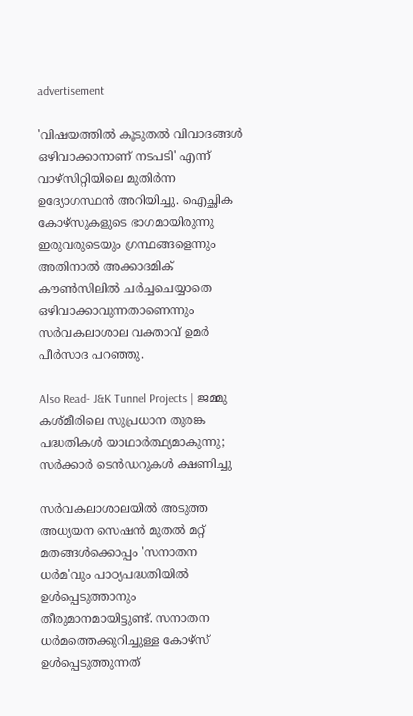advertisement

'വിഷയത്തിൽ കൂടുതൽ വിവാദങ്ങൾ ഒഴിവാക്കാനാണ് നടപടി' എന്ന് വാഴ്സിറ്റിയിലെ മുതിർന്ന ഉദ്യോഗസ്ഥൻ അറിയിച്ചു. ഐച്ഛിക കോഴ്സുകളുടെ ഭാഗമായിരുന്നു ഇരുവരുടെയും ഗ്രന്ഥങ്ങളെന്നും അതിനാൽ അക്കാദമിക് കൗൺസിലിൽ ചർച്ചചെയ്യാതെ ഒഴിവാക്കാവുന്നതാണെന്നും സർവകലാശാല വക്താവ് ഉമർ പീർസാദ പറഞ്ഞു.

Also Read- J&K Tunnel Projects | ജമ്മു കശ്മീരിലെ സുപ്രധാന തുരങ്ക പദ്ധതികൾ യാഥാർത്ഥ്യമാകുന്നു; സർക്കാർ ടെൻഡറുകൾ ക്ഷണിച്ചു

സർവകലാശാലയിൽ അടുത്ത അധ്യയന സെഷന്‍ മുതല്‍ മറ്റ് മതങ്ങള്‍ക്കൊപ്പം 'സനാതന ധര്‍മ'വും പാഠ്യപദ്ധതിയില്‍ ഉള്‍പ്പെടുത്താനും തീരുമാനമായിട്ടുണ്ട്. സനാതന ധർമത്തെക്കുറിച്ചുള്ള കോഴ്‌സ് ഉൾപ്പെടുത്തുന്നത്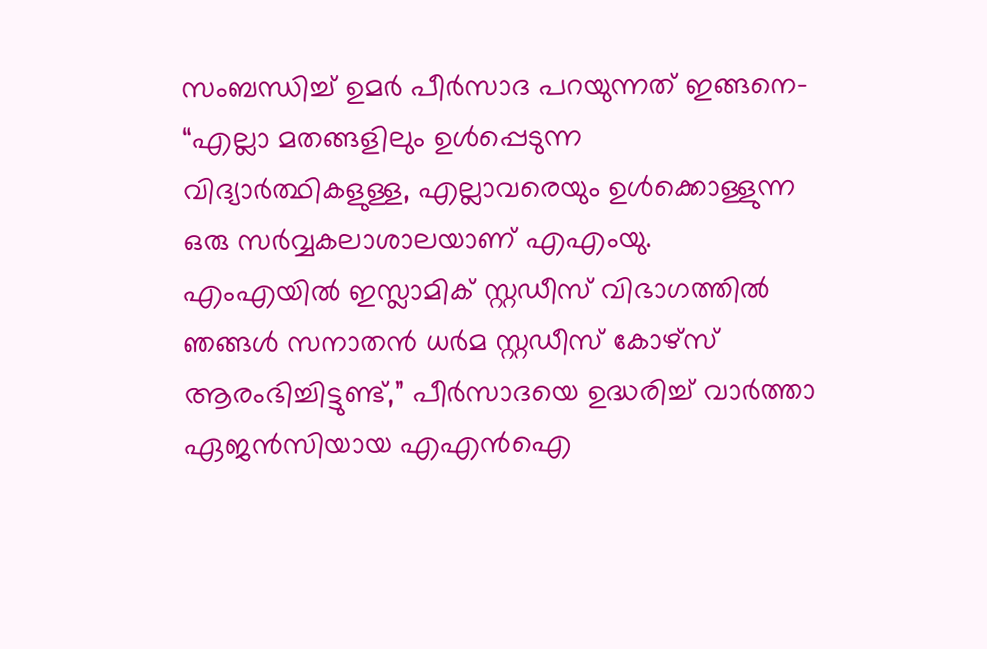സംബന്ധിച്ച് ഉമർ പീർസാദ പറയുന്നത് ഇങ്ങനെ- “എല്ലാ മതങ്ങളിലും ഉൾപ്പെടുന്ന വിദ്യാർത്ഥികളുള്ള, എല്ലാവരെയും ഉൾക്കൊള്ളുന്ന ഒരു സർവ്വകലാശാലയാണ് എഎംയു. എംഎയിൽ ഇസ്ലാമിക് സ്റ്റഡീസ് വിഭാഗത്തിൽ ഞങ്ങൾ സനാതൻ ധർമ സ്റ്റഡീസ് കോഴ്‌സ് ആരംഭിച്ചിട്ടുണ്ട്,” പീർസാദയെ ഉദ്ധരിച്ച് വാർത്താ ഏജൻസിയായ എഎൻഐ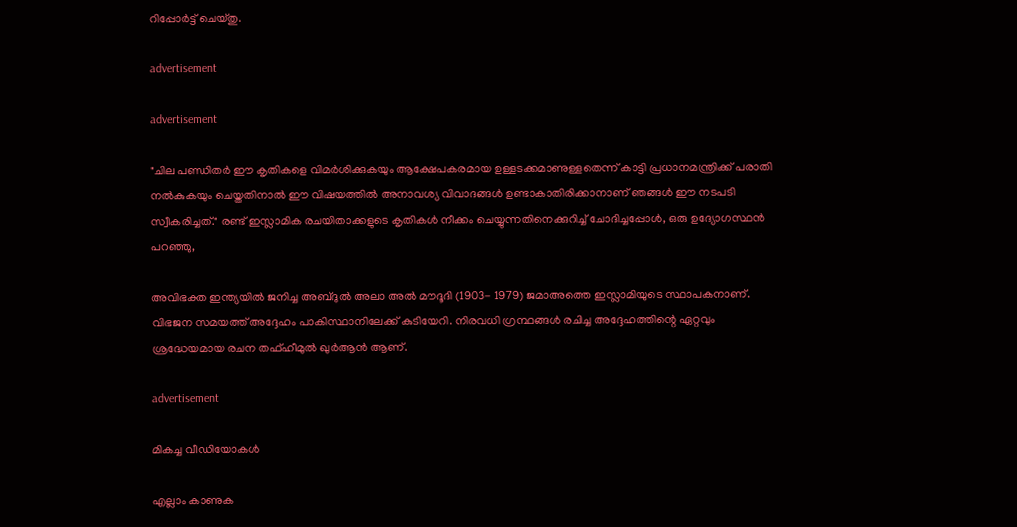റിപ്പോർട്ട് ചെയ്തു.

advertisement

advertisement

"ചില പണ്ഡിതർ ഈ കൃതികളെ വിമർശിക്കുകയും ആക്ഷേപകരമായ ഉള്ളടക്കമാണുള്ളതെന്ന് കാട്ടി പ്രധാനമന്ത്രിക്ക് പരാതി നൽകുകയും ചെയ്തതിനാൽ ഈ വിഷയത്തിൽ അനാവശ്യ വിവാദങ്ങൾ ഉണ്ടാകാതിരിക്കാനാണ് ഞങ്ങൾ ഈ നടപടി സ്വീകരിച്ചത്." രണ്ട് ഇസ്ലാമിക രചയിതാക്കളുടെ കൃതികൾ നീക്കം ചെയ്യുന്നതിനെക്കുറിച്ച് ചോദിച്ചപ്പോൾ, ഒരു ഉദ്യോഗസ്ഥൻ പറഞ്ഞു,

അവിഭക്ത ഇന്ത്യയിൽ ജനിച്ച അബ്ദുൽ അലാ അൽ മൗദൂദി (1903- 1979) ജമാഅത്തെ ഇസ്ലാമിയുടെ സ്ഥാപകനാണ്. വിഭജന സമയത്ത് അദ്ദേഹം പാകിസ്ഥാനിലേക്ക് കുടിയേറി. നിരവധി ഗ്രന്ഥങ്ങൾ രചിച്ച അദ്ദേഹത്തിന്റെ ഏറ്റവും ശ്രദ്ധേയമായ രചന തഫ്ഹീമുൽ ഖുർആൻ ആണ്.

advertisement

മികച്ച വീഡിയോകൾ

എല്ലാം കാണുക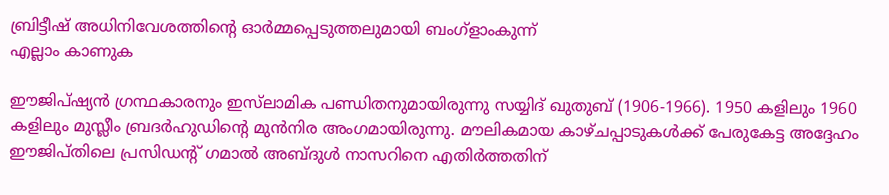ബ്രിട്ടീഷ് അധിനിവേശത്തിൻ്റെ ഓർമ്മപ്പെടുത്തലുമായി ബംഗ്ളാംകുന്ന്
എല്ലാം കാണുക

ഈജിപ്ഷ്യൻ ഗ്രന്ഥകാരനും ഇസ്‌ലാമിക പണ്ഡിതനുമായിരുന്നു സയ്യിദ് ഖുതുബ് (1906-1966). 1950 കളിലും 1960 കളിലും മുസ്ലീം ബ്രദർഹുഡിന്റെ മുൻനിര അംഗമായിരുന്നു. മൗലികമായ കാഴ്ചപ്പാടുകൾക്ക് പേരുകേട്ട അദ്ദേഹം ഈജിപ്തിലെ പ്രസിഡന്റ് ഗമാൽ അബ്ദുൾ നാസറിനെ എതിർത്തതിന്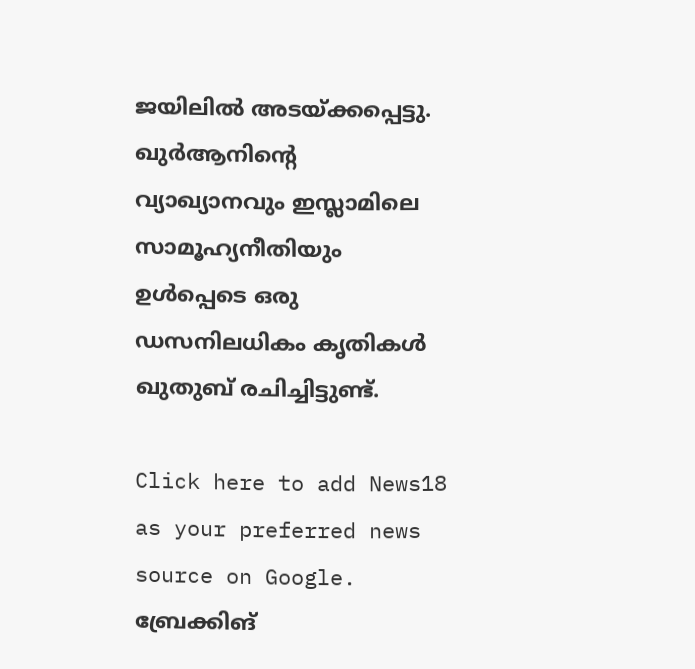ജയിലിൽ അടയ്ക്കപ്പെട്ടു. ഖുർആനിന്റെ വ്യാഖ്യാനവും ഇസ്ലാമിലെ സാമൂഹ്യനീതിയും ഉൾപ്പെടെ ഒരു ഡസനിലധികം കൃതികൾ ഖുതുബ് രചിച്ചിട്ടുണ്ട്.

Click here to add News18 as your preferred news source on Google.
ബ്രേക്കിങ്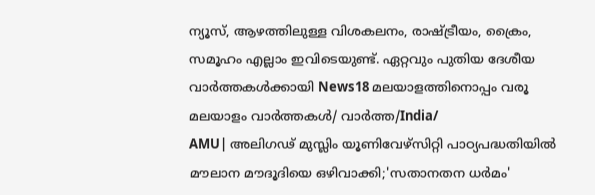ന്യൂസ്, ആഴത്തിലുള്ള വിശകലനം, രാഷ്ട്രീയം, ക്രൈം, സമൂഹം എല്ലാം ഇവിടെയുണ്ട്. ഏറ്റവും പുതിയ ദേശീയ വാർത്തകൾക്കായി News18 മലയാളത്തിനൊപ്പം വരൂ
മലയാളം വാർത്തകൾ/ വാർത്ത/India/
AMU| അലിഗഢ് മുസ്ലിം യൂണിവേഴ്സിറ്റി പാഠ്യപദ്ധതിയില്‍ മൗലാന മൗദൂദിയെ ഒഴിവാക്കി;'സതാനതന ധർമം'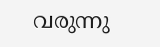വരുന്നു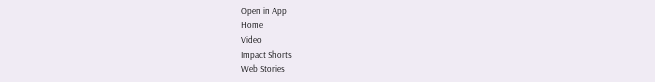Open in App
Home
Video
Impact Shorts
Web Stories